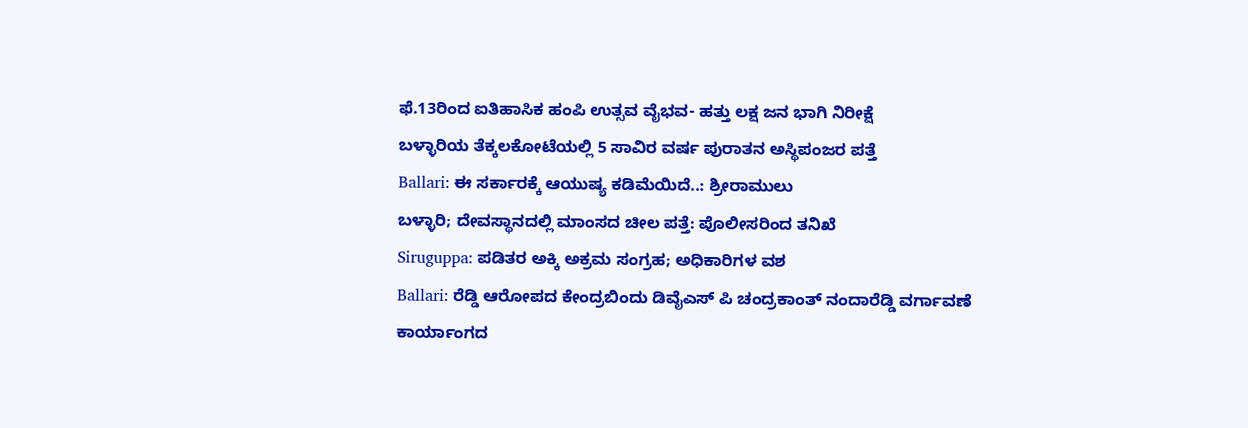ಫೆ.13ರಿಂದ ಐತಿಹಾಸಿಕ ಹಂಪಿ ಉತ್ಸವ ವೈಭವ- ಹತ್ತು ಲಕ್ಷ ಜನ ಭಾಗಿ ನಿರೀಕ್ಷೆ
ಬಳ್ಳಾರಿಯ ತೆಕ್ಕಲಕೋಟೆಯಲ್ಲಿ 5 ಸಾವಿರ ವರ್ಷ ಪುರಾತನ ಅಸ್ಥಿಪಂಜರ ಪತ್ತೆ
Ballari: ಈ ಸರ್ಕಾರಕ್ಕೆ ಆಯುಷ್ಯ ಕಡಿಮೆಯಿದೆ..: ಶ್ರೀರಾಮುಲು
ಬಳ್ಳಾರಿ; ದೇವಸ್ಥಾನದಲ್ಲಿ ಮಾಂಸದ ಚೀಲ ಪತ್ತೆ: ಪೊಲೀಸರಿಂದ ತನಿಖೆ
Siruguppa: ಪಡಿತರ ಅಕ್ಕಿ ಅಕ್ರಮ ಸಂಗ್ರಹ; ಅಧಿಕಾರಿಗಳ ವಶ
Ballari: ರೆಡ್ಡಿ ಆರೋಪದ ಕೇಂದ್ರಬಿಂದು ಡಿವೈಎಸ್ ಪಿ ಚಂದ್ರಕಾಂತ್ ನಂದಾರೆಡ್ಡಿ ವರ್ಗಾವಣೆ
ಕಾರ್ಯಾಂಗದ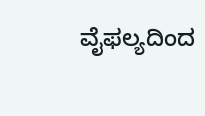ವೈಫಲ್ಯದಿಂದ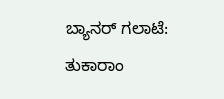ಬ್ಯಾನರ್ ಗಲಾಟೆ: ತುಕಾರಾಂ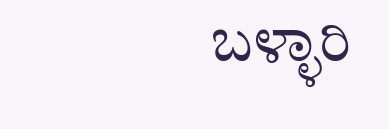ಬಳ್ಳಾರಿ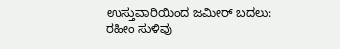ಉಸ್ತುವಾರಿಯಿಂದ ಜಮೀರ್ ಬದಲು: ರಹೀಂ ಸುಳಿವು